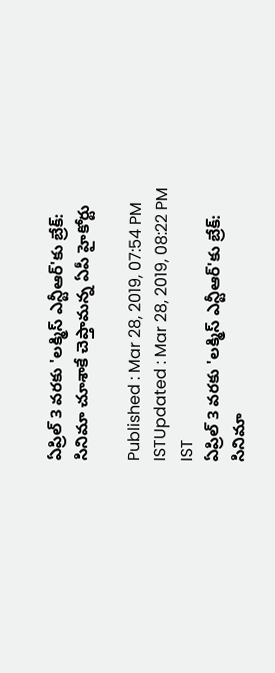ఏప్రిల్ 3 వరకు 'లక్మిస్ ఎన్టీఆర్'కు బ్రేక్: సినిమా చూశాకే చెప్తామన్న ఏపీ హైకోర్టు

Published : Mar 28, 2019, 07:54 PM ISTUpdated : Mar 28, 2019, 08:22 PM IST
ఏప్రిల్ 3 వరకు 'లక్మిస్ ఎన్టీఆర్'కు బ్రేక్: సినిమా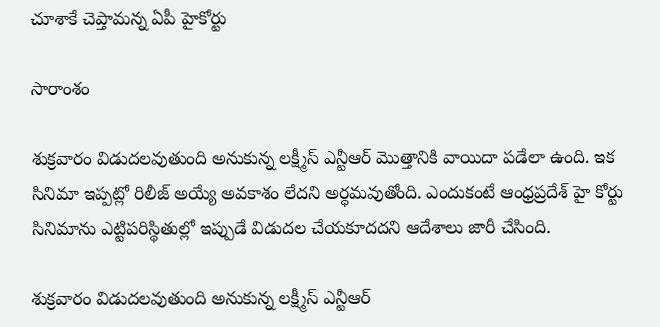చూశాకే చెప్తామన్న ఏపీ హైకోర్టు

సారాంశం

శుక్రవారం విడుదలవుతుంది అనుకున్న లక్ష్మీస్ ఎన్టీఆర్ మొత్తానికి వాయిదా పడేలా ఉంది. ఇక సినిమా ఇప్పట్లో రిలీజ్ అయ్యే అవకాశం లేదని అర్ధమవుతోంది. ఎందుకంటే ఆంధ్రప్రదేశ్ హై కోర్టు సినిమాను ఎట్టిపరిస్థితుల్లో ఇప్పుడే విడుదల చేయకూదదని ఆదేశాలు జారీ చేసింది.

శుక్రవారం విడుదలవుతుంది అనుకున్న లక్ష్మీస్ ఎన్టీఆర్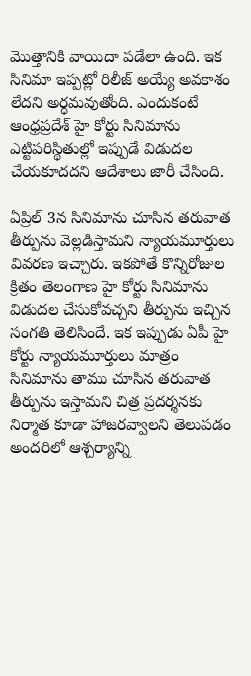మొత్తానికి వాయిదా పడేలా ఉంది. ఇక సినిమా ఇప్పట్లో రిలీజ్ అయ్యే అవకాశం లేదని అర్ధమవుతోంది. ఎందుకంటే ఆంధ్రప్రదేశ్ హై కోర్టు సినిమాను ఎట్టిపరిస్థితుల్లో ఇప్పుడే విడుదల చేయకూదదని ఆదేశాలు జారీ చేసింది.

ఏప్రిల్ 3న సినిమాను చూసిన తరువాత తీర్పును వెల్లడిస్తామని న్యాయమూర్తులు వివరణ ఇచ్చారు. ఇకపోతే కొన్నిరోజుల క్రితం తెలంగాణ హై కోర్టు సినిమాను విడుదల చేసుకోవచ్చని తీర్పును ఇచ్చిన సంగతి తెలిసిందే. ఇక ఇప్పుడు ఏపీ హై కోర్టు న్యాయమూర్తులు మాత్రం సినిమాను తాము చూసిన తరువాత తీర్పును ఇస్తామని చిత్ర ప్రదర్శనకు నిర్మాత కూడా హాజరవ్వాలని తెలుపడం అందరిలో ఆశ్చర్యాన్ని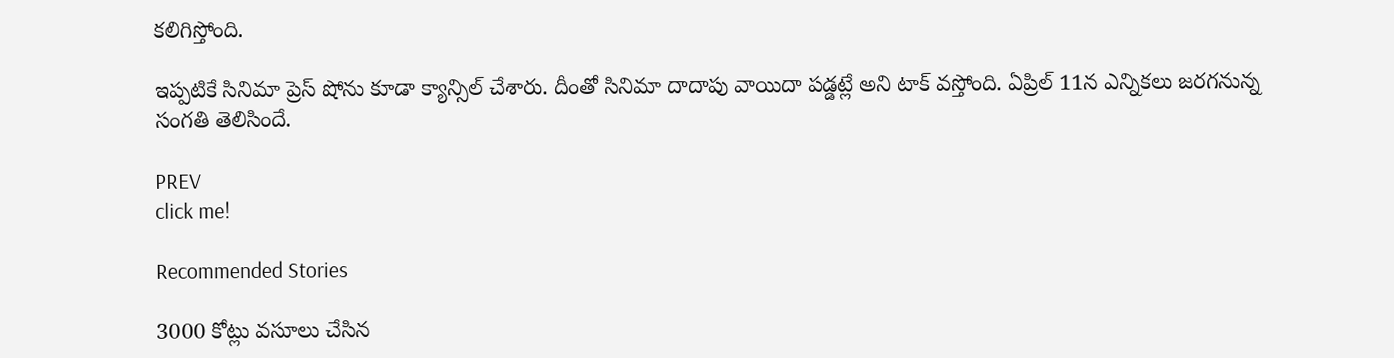కలిగిస్తోంది.

ఇప్పటికే సినిమా ప్రెస్ షోను కూడా క్యాన్సిల్ చేశారు. దీంతో సినిమా దాదాపు వాయిదా పడ్డట్లే అని టాక్ వస్తోంది. ఏప్రిల్ 11న ఎన్నికలు జరగనున్న సంగతి తెలిసిందే.

PREV
click me!

Recommended Stories

3000 కోట్లు వసూలు చేసిన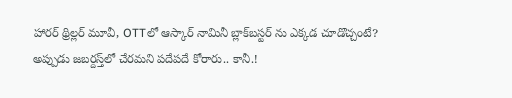హారర్ థ్రిల్లర్ మూవీ, OTTలో ఆస్కార్ నామినీ బ్లాక్‌బస్టర్ ను ఎక్కడ చూడొచ్చంటే?
అప్పుడు జబర్దస్త్‌లో చేరమని పదేపదే కోరారు.. కానీ.!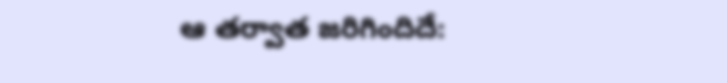ఆ తర్వాత జరిగిందిదే: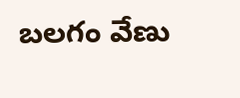బలగం వేణు